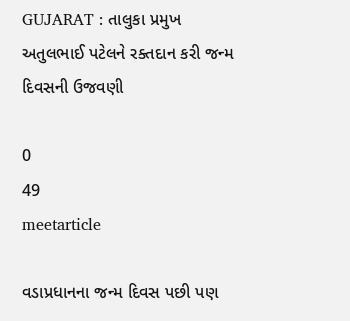GUJARAT : તાલુકા પ્રમુખ અતુલભાઈ પટેલને રક્તદાન કરી જન્મ દિવસની ઉજવણી

0
49
meetarticle

વડાપ્રધાનના જન્મ દિવસ પછી પણ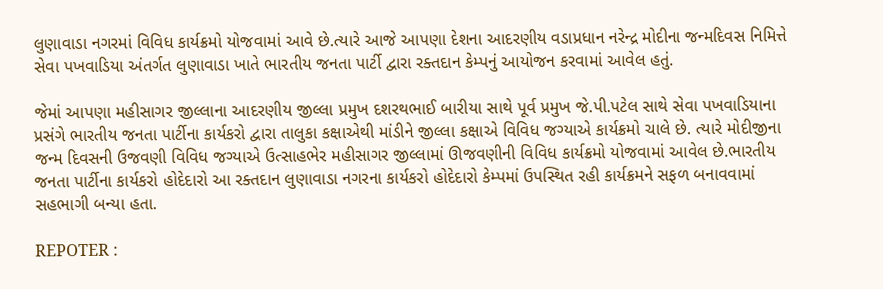લુણાવાડા નગરમાં વિવિધ કાર્યક્રમો યોજવામાં આવે છે.ત્યારે આજે આપણા દેશના આદરણીય વડાપ્રધાન નરેન્દ્ર મોદીના જન્મદિવસ નિમિત્તે સેવા પખવાડિયા અંતર્ગત લુણાવાડા ખાતે ભારતીય જનતા પાર્ટી દ્વારા રક્તદાન કેમ્પનું આયોજન કરવામાં આવેલ હતું.

જેમાં આપણા મહીસાગર જીલ્લાના આદરણીય જીલ્લા પ્રમુખ દશરથભાઈ બારીયા સાથે પૂર્વ પ્રમુખ જે.પી.પટેલ સાથે સેવા પખવાડિયાના પ્રસંગે ભારતીય જનતા પાર્ટીના કાર્યકરો દ્વારા તાલુકા કક્ષાએથી માંડીને જીલ્લા કક્ષાએ વિવિધ જગ્યાએ કાર્યક્રમો ચાલે છે. ત્યારે મોદીજીના જન્મ દિવસની ઉજવણી વિવિધ જગ્યાએ ઉત્સાહભેર મહીસાગર જીલ્લામાં ઊજવણીની વિવિધ કાર્યક્રમો યોજવામાં આવેલ છે.ભારતીય જનતા પાર્ટીના કાર્યકરો હોદેદારો આ‌ રક્તદાન લુણાવાડા નગરના કાર્યકરો હોદેદારો કેમ્પમાં ઉપસ્થિત રહી કાર્યક્રમને સફળ બનાવવામાં સહભાગી બન્યા હતા.

REPOTER :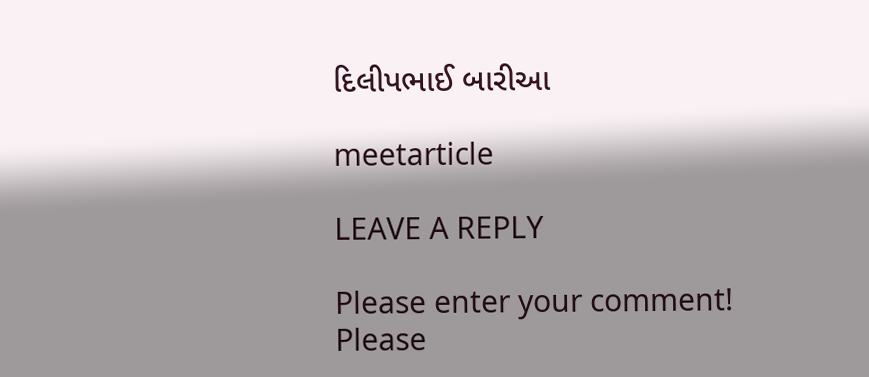દિલીપભાઈ બારીઆ

meetarticle

LEAVE A REPLY

Please enter your comment!
Please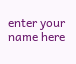enter your name here